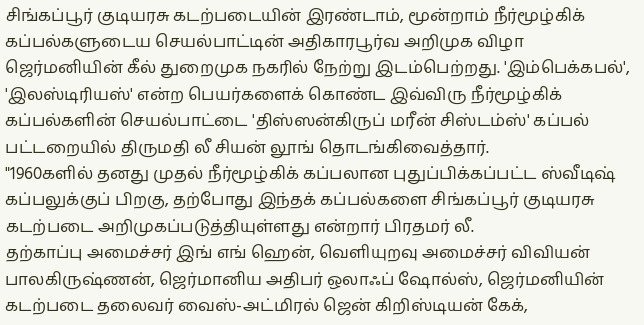சிங்கப்பூர் குடியரசு கடற்படையின் இரண்டாம், மூன்றாம் நீர்மூழ்கிக் கப்பல்களுடைய செயல்பாட்டின் அதிகாரபூர்வ அறிமுக விழா ஜெர்மனியின் கீல் துறைமுக நகரில் நேற்று இடம்பெற்றது. 'இம்பெக்கபல்', 'இலஸ்டிரியஸ்' என்ற பெயர்களைக் கொண்ட இவ்விரு நீர்மூழ்கிக் கப்பல்களின் செயல்பாட்டை 'திஸ்ஸன்கிருப் மரீன் சிஸ்டம்ஸ்' கப்பல் பட்டறையில் திருமதி லீ சியன் லூங் தொடங்கிவைத்தார்.
"1960களில் தனது முதல் நீர்மூழ்கிக் கப்பலான புதுப்பிக்கப்பட்ட ஸ்வீடிஷ் கப்பலுக்குப் பிறகு, தற்போது இந்தக் கப்பல்களை சிங்கப்பூர் குடியரசு கடற்படை அறிமுகப்படுத்தியுள்ளது என்றார் பிரதமர் லீ.
தற்காப்பு அமைச்சர் இங் எங் ஹென், வெளியுறவு அமைச்சர் விவியன் பாலகிருஷ்ணன், ஜெர்மானிய அதிபர் ஒலாஃப் ஷோல்ஸ், ஜெர்மனியின் கடற்படை தலைவர் வைஸ்-அட்மிரல் ஜென் கிறிஸ்டியன் கேக்,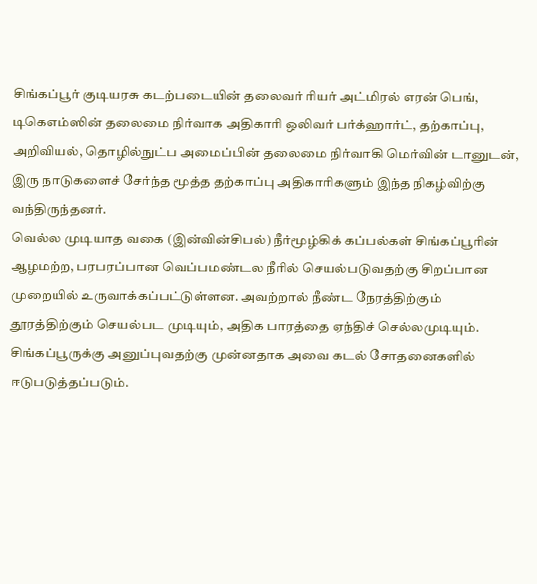சிங்கப்பூர் குடியரசு கடற்படையின் தலைவர் ரியர் அட்மிரல் எரன் பெங், டிகெஎம்ஸின் தலைமை நிர்வாக அதிகாரி ஒலிவர் பர்க்ஹார்ட், தற்காப்பு, அறிவியல், தொழில்நுட்ப அமைப்பின் தலைமை நிர்வாகி மெர்வின் டானுடன், இரு நாடுகளைச் சேர்ந்த மூத்த தற்காப்பு அதிகாரிகளும் இந்த நிகழ்விற்கு வந்திருந்தனர்.
வெல்ல முடியாத வகை (இன்வின்சிபல்) நீர்மூழ்கிக் கப்பல்கள் சிங்கப்பூரின் ஆழமற்ற, பரபரப்பான வெப்பமண்டல நீரில் செயல்படுவதற்கு சிறப்பான முறையில் உருவாக்கப்பட்டுள்ளன. அவற்றால் நீண்ட நேரத்திற்கும் தூரத்திற்கும் செயல்பட முடியும், அதிக பாரத்தை ஏந்திச் செல்லமுடியும். சிங்கப்பூருக்கு அனுப்புவதற்கு முன்னதாக அவை கடல் சோதனைகளில் ஈடுபடுத்தப்படும்.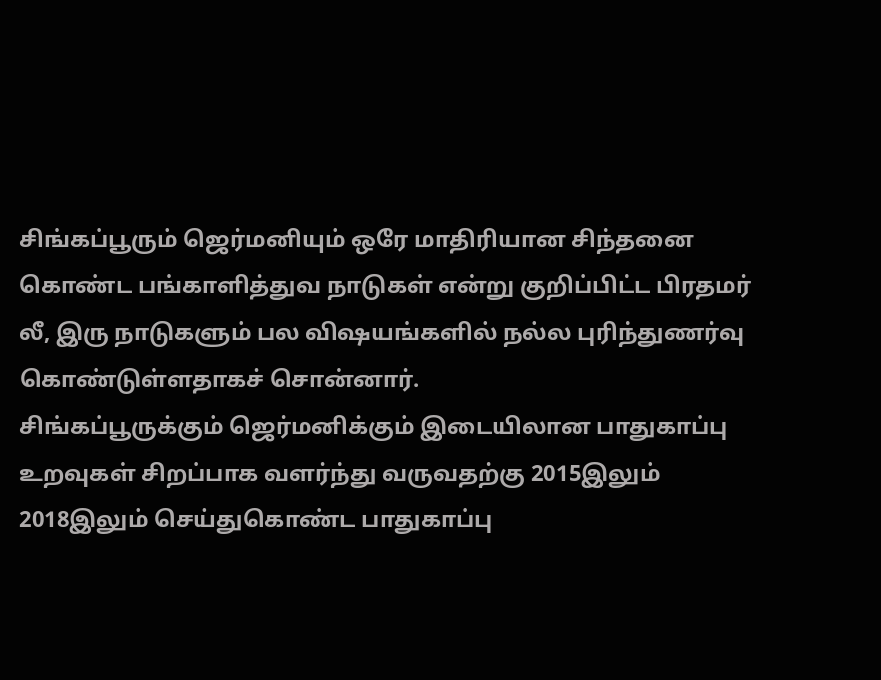சிங்கப்பூரும் ஜெர்மனியும் ஒரே மாதிரியான சிந்தனை கொண்ட பங்காளித்துவ நாடுகள் என்று குறிப்பிட்ட பிரதமர் லீ, இரு நாடுகளும் பல விஷயங்களில் நல்ல புரிந்துணர்வு கொண்டுள்ளதாகச் சொன்னார்.
சிங்கப்பூருக்கும் ஜெர்மனிக்கும் இடையிலான பாதுகாப்பு உறவுகள் சிறப்பாக வளர்ந்து வருவதற்கு 2015இலும் 2018இலும் செய்துகொண்ட பாதுகாப்பு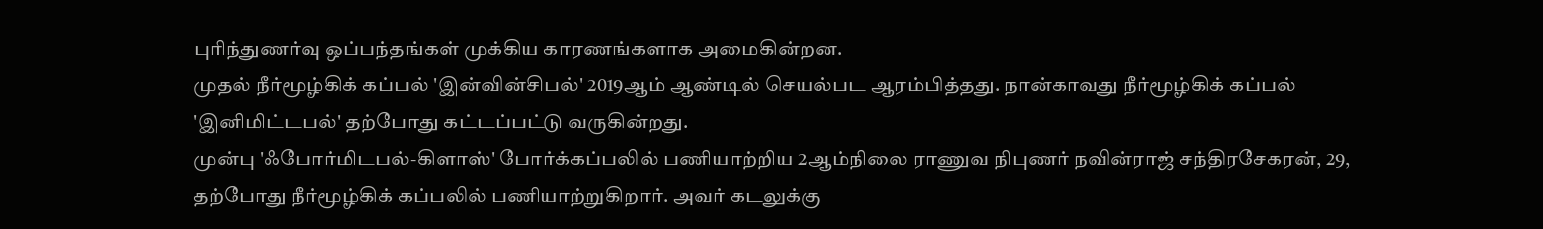புரிந்துணர்வு ஒப்பந்தங்கள் முக்கிய காரணங்களாக அமைகின்றன.
முதல் நீர்மூழ்கிக் கப்பல் 'இன்வின்சிபல்' 2019ஆம் ஆண்டில் செயல்பட ஆரம்பித்தது. நான்காவது நீர்மூழ்கிக் கப்பல் 'இனிமிட்டபல்' தற்போது கட்டப்பட்டு வருகின்றது.
முன்பு 'ஃபோர்மிடபல்-கிளாஸ்' போர்க்கப்பலில் பணியாற்றிய 2ஆம்நிலை ராணுவ நிபுணர் நவின்ராஜ் சந்திரசேகரன், 29, தற்போது நீர்மூழ்கிக் கப்பலில் பணியாற்றுகிறார். அவர் கடலுக்கு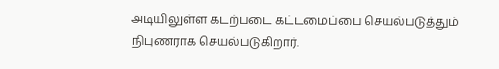அடியிலுள்ள கடற்படை கட்டமைப்பை செயல்படுத்தும் நிபுணராக செயல்படுகிறார்.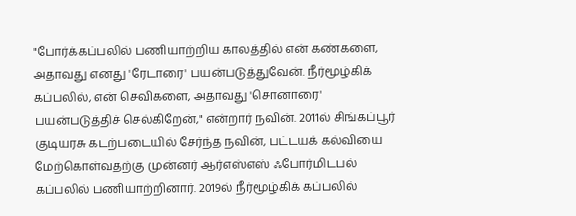"போர்க்கப்பலில் பணியாற்றிய காலத்தில் என் கண்களை, அதாவது எனது 'ரேடாரை' பயன்படுத்துவேன். நீர்மூழ்கிக் கப்பலில், என் செவிகளை, அதாவது 'சொனாரை' பயன்படுத்திச் செல்கிறேன்," என்றார் நவின். 2011ல் சிங்கப்பூர் குடியரசு கடற்படையில் சேர்ந்த நவின், பட்டயக் கல்வியை மேற்கொள்வதற்கு முன்னர் ஆர்எஸ்எஸ் ஃபோர்மிடபல் கப்பலில் பணியாற்றினார். 2019ல் நீர்மூழ்கிக் கப்பலில்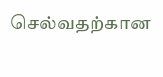செல்வதற்கான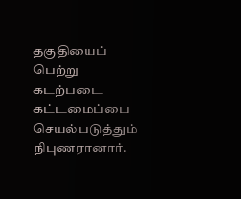தகுதியைப் பெற்று கடற்படை கட்டமைப்பை செயல்படுத்தும் நிபுணரானார்.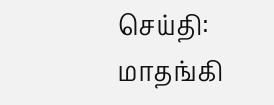செய்தி: மாதங்கி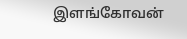இளங்கோவன்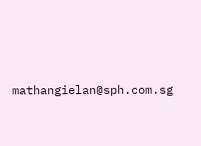mathangielan@sph.com.sg